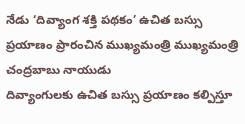నేడు ‘దివ్యాంగ శక్తి పథకం’ ఉచిత బస్సు ప్రయాణం ప్రారంచిన ముఖ్యమంత్రి ముఖ్యమంత్రి చంద్రబాబు నాయుడు
దివ్యాంగులకు ఉచిత బస్సు ప్రయాణం కల్పిస్తూ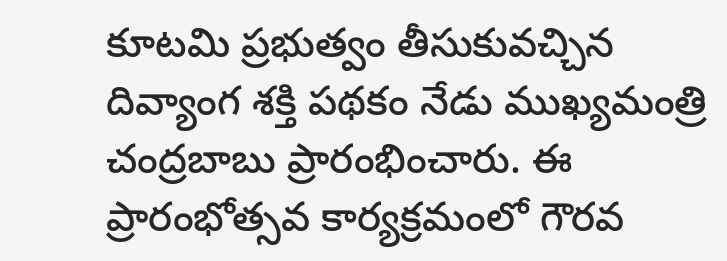కూటమి ప్రభుత్వం తీసుకువచ్చిన దివ్యాంగ శక్తి పథకం నేడు ముఖ్యమంత్రి చంద్రబాబు ప్రారంభించారు. ఈ ప్రారంభోత్సవ కార్యక్రమంలో గౌరవ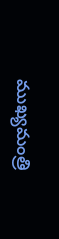ముఖ్యమంత్రి